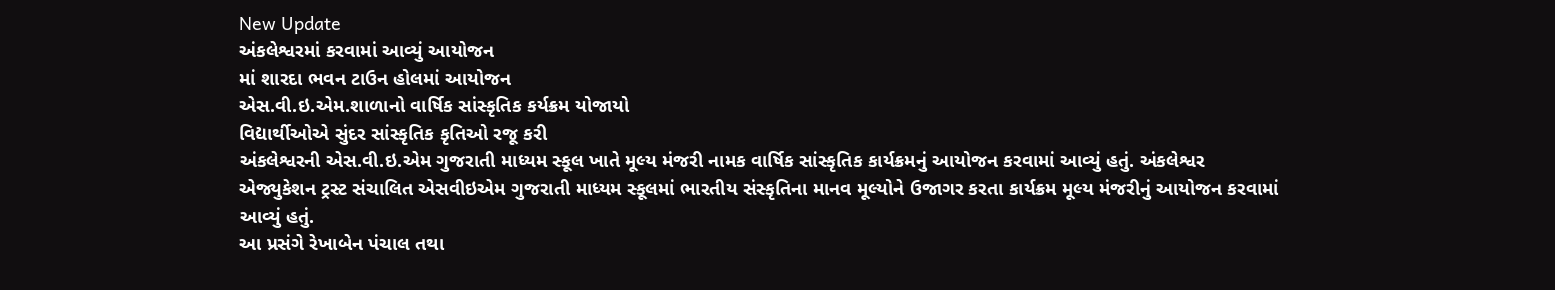New Update
અંકલેશ્વરમાં કરવામાં આવ્યું આયોજન
માં શારદા ભવન ટાઉન હોલમાં આયોજન
એસ.વી.ઇ.એમ.શાળાનો વાર્ષિક સાંસ્કૃતિક કર્યક્રમ યોજાયો
વિદ્યાર્થીઓએ સુંદર સાંસ્કૃતિક કૃતિઓ રજૂ કરી
અંકલેશ્વરની એસ.વી.ઇ.એમ ગુજરાતી માધ્યમ સ્કૂલ ખાતે મૂલ્ય મંજરી નામક વાર્ષિક સાંસ્કૃતિક કાર્યક્રમનું આયોજન કરવામાં આવ્યું હતું. અંકલેશ્વર એજ્યુકેશન ટ્રસ્ટ સંચાલિત એસવીઇએમ ગુજરાતી માધ્યમ સ્કૂલમાં ભારતીય સંસ્કૃતિના માનવ મૂલ્યોને ઉજાગર કરતા કાર્યક્રમ મૂલ્ય મંજરીનું આયોજન કરવામાં આવ્યું હતું.
આ પ્રસંગે રેખાબેન પંચાલ તથા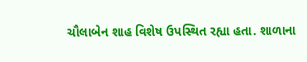ચૌલાબેન શાહ વિશેષ ઉપસ્થિત રહ્યા હતા. શાળાના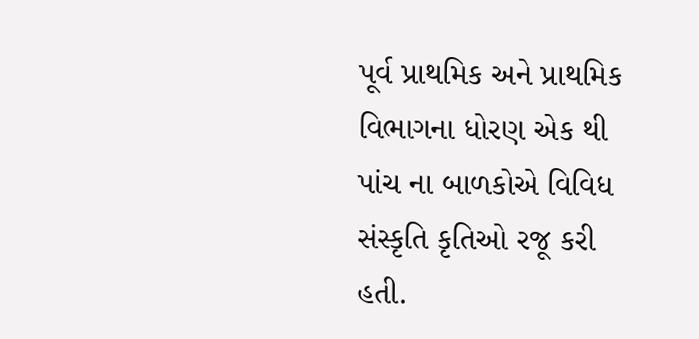પૂર્વ પ્રાથમિક અને પ્રાથમિક વિભાગના ધોરણ એક થી પાંચ ના બાળકોએ વિવિધ સંસ્કૃતિ કૃતિઓ રજૂ કરી હતી.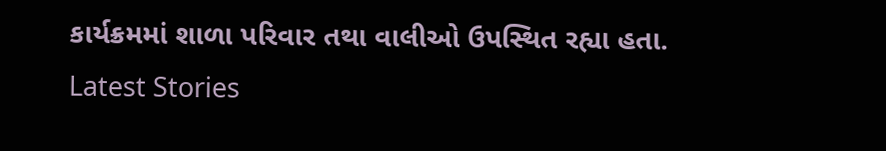કાર્યક્રમમાં શાળા પરિવાર તથા વાલીઓ ઉપસ્થિત રહ્યા હતા.
Latest Stories